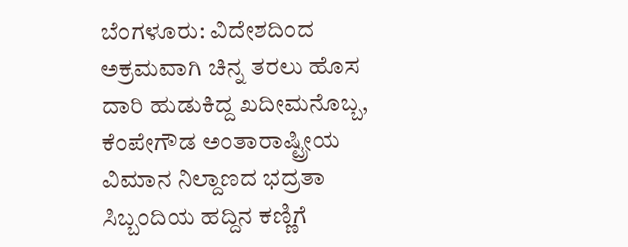ಬೆಂಗಳೂರು: ವಿದೇಶದಿಂದ ಅಕ್ರಮವಾಗಿ ಚಿನ್ನ ತರಲು ಹೊಸ ದಾರಿ ಹುಡುಕಿದ್ದ ಖದೀಮನೊಬ್ಬ, ಕೆಂಪೇಗೌಡ ಅಂತಾರಾಷ್ಟ್ರೀಯ ವಿಮಾನ ನಿಲ್ದಾಣದ ಭದ್ರತಾ ಸಿಬ್ಬಂದಿಯ ಹದ್ದಿನ ಕಣ್ಣಿಗೆ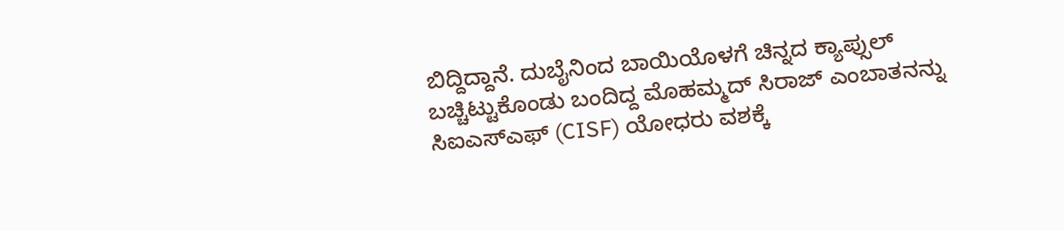ಬಿದ್ದಿದ್ದಾನೆ. ದುಬೈನಿಂದ ಬಾಯಿಯೊಳಗೆ ಚಿನ್ನದ ಕ್ಯಾಪ್ಸುಲ್ ಬಚ್ಚಿಟ್ಟುಕೊಂಡು ಬಂದಿದ್ದ ಮೊಹಮ್ಮದ್ ಸಿರಾಜ್ ಎಂಬಾತನನ್ನು ಸಿಐಎಸ್ಎಫ್ (CISF) ಯೋಧರು ವಶಕ್ಕೆ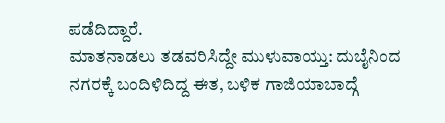ಪಡೆದಿದ್ದಾರೆ.
ಮಾತನಾಡಲು ತಡವರಿಸಿದ್ದೇ ಮುಳುವಾಯ್ತು: ದುಬೈನಿಂದ ನಗರಕ್ಕೆ ಬಂದಿಳಿದಿದ್ದ ಈತ, ಬಳಿಕ ಗಾಜಿಯಾಬಾದ್ಗೆ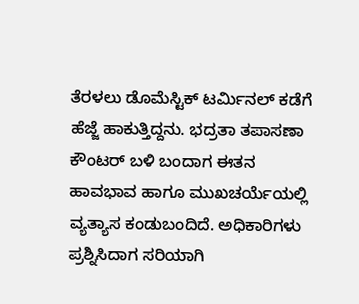ತೆರಳಲು ಡೊಮೆಸ್ಟಿಕ್ ಟರ್ಮಿನಲ್ ಕಡೆಗೆ ಹೆಜ್ಜೆ ಹಾಕುತ್ತಿದ್ದನು. ಭದ್ರತಾ ತಪಾಸಣಾ ಕೌಂಟರ್ ಬಳಿ ಬಂದಾಗ ಈತನ ಹಾವಭಾವ ಹಾಗೂ ಮುಖಚರ್ಯೆಯಲ್ಲಿ ವ್ಯತ್ಯಾಸ ಕಂಡುಬಂದಿದೆ. ಅಧಿಕಾರಿಗಳು ಪ್ರಶ್ನಿಸಿದಾಗ ಸರಿಯಾಗಿ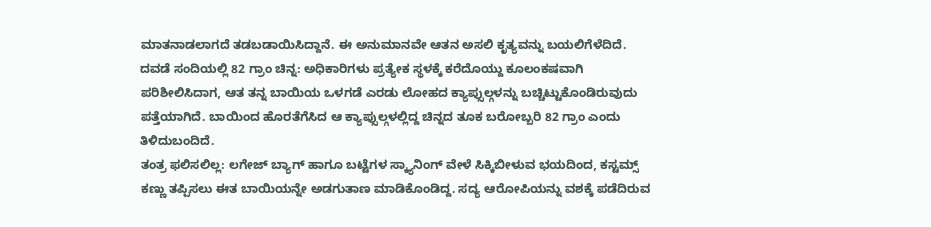ಮಾತನಾಡಲಾಗದೆ ತಡಬಡಾಯಿಸಿದ್ದಾನೆ. ಈ ಅನುಮಾನವೇ ಆತನ ಅಸಲಿ ಕೃತ್ಯವನ್ನು ಬಯಲಿಗೆಳೆದಿದೆ.
ದವಡೆ ಸಂದಿಯಲ್ಲಿ 82 ಗ್ರಾಂ ಚಿನ್ನ: ಅಧಿಕಾರಿಗಳು ಪ್ರತ್ಯೇಕ ಸ್ಥಳಕ್ಕೆ ಕರೆದೊಯ್ದು ಕೂಲಂಕಷವಾಗಿ ಪರಿಶೀಲಿಸಿದಾಗ, ಆತ ತನ್ನ ಬಾಯಿಯ ಒಳಗಡೆ ಎರಡು ಲೋಹದ ಕ್ಯಾಪ್ಸುಲ್ಗಳನ್ನು ಬಚ್ಚಿಟ್ಟುಕೊಂಡಿರುವುದು ಪತ್ತೆಯಾಗಿದೆ. ಬಾಯಿಂದ ಹೊರತೆಗೆಸಿದ ಆ ಕ್ಯಾಪ್ಸುಲ್ಗಳಲ್ಲಿದ್ದ ಚಿನ್ನದ ತೂಕ ಬರೋಬ್ಬರಿ 82 ಗ್ರಾಂ ಎಂದು ತಿಳಿದುಬಂದಿದೆ.
ತಂತ್ರ ಫಲಿಸಲಿಲ್ಲ: ಲಗೇಜ್ ಬ್ಯಾಗ್ ಹಾಗೂ ಬಟ್ಟೆಗಳ ಸ್ಕ್ಯಾನಿಂಗ್ ವೇಳೆ ಸಿಕ್ಕಿಬೀಳುವ ಭಯದಿಂದ, ಕಸ್ಟಮ್ಸ್ ಕಣ್ಣು ತಪ್ಪಿಸಲು ಈತ ಬಾಯಿಯನ್ನೇ ಅಡಗುತಾಣ ಮಾಡಿಕೊಂಡಿದ್ದ. ಸದ್ಯ ಆರೋಪಿಯನ್ನು ವಶಕ್ಕೆ ಪಡೆದಿರುವ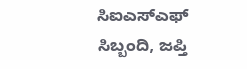ಸಿಐಎಸ್ಎಫ್ ಸಿಬ್ಬಂದಿ, ಜಪ್ತಿ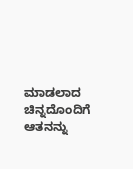ಮಾಡಲಾದ ಚಿನ್ನದೊಂದಿಗೆ ಆತನನ್ನು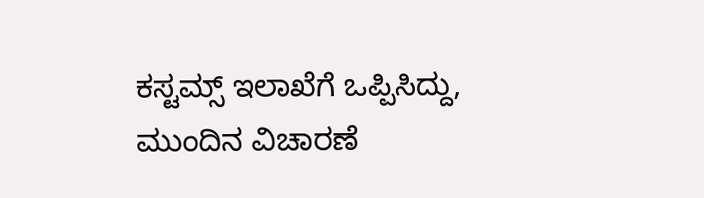ಕಸ್ಟಮ್ಸ್ ಇಲಾಖೆಗೆ ಒಪ್ಪಿಸಿದ್ದು, ಮುಂದಿನ ವಿಚಾರಣೆ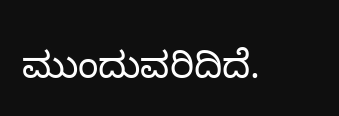ಮುಂದುವರಿದಿದೆ.